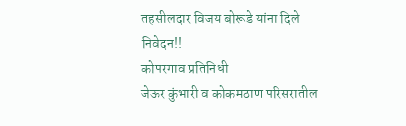तहसीलदार विजय बोरूडे यांना दिले निवेदन!!
कोपरगाव प्रतिनिधी
जेऊर कुंभारी व कोकमठाण परिसरातील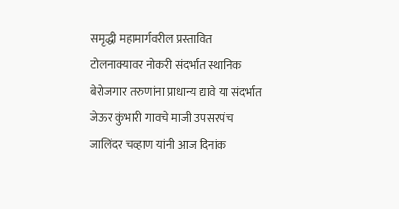समृद्धी महामार्गवरील प्रस्तावित टोलनाक्यावर नोकरी संदर्भात स्थानिक बेरोजगार तरुणांना प्राधान्य द्यावे या संदर्भात जेऊर कुंभारी गावचे माजी उपसरपंच जालिंदर चव्हाण यांनी आज दिनांक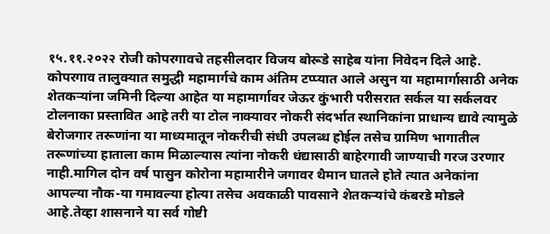१५.११.२०२२ रोजी कोपरगावचे तहसीलदार विजय बोरूडे साहेब यांना निवेदन दिले आहे.
कोपरगाव तालुक्यात समुद्धी महामार्गचे काम अंतिम टप्प्यात आले असुन या महामार्गासाठी अनेक
शेतकऱ्यांना जमिनी दिल्या आहेत या महामार्गावर जेऊर कुंभारी परीसरात सर्कल या सर्कलवर टोलनाका प्रस्तावित आहे तरी या टोल नाक्यावर नोकरी संदर्भात स्थानिकांना प्राधान्य द्यावे त्यामुळे बेरोजगार तरूणांना या माध्यमातून नोकरीची संधी उपलब्ध होईल तसेच ग्रामिण भागातील तरूणांच्या हाताला काम मिळाल्यास त्यांना नोकरी धंद्यासाठी बाहेरगावी जाण्याची गरज उरणार नाही.मागिल दोन वर्ष पासुन कोरोना महामारीने जगावर थैमान घातले होते त्यात अनेकांना आपल्या नौक-या गमावल्या होत्या तसेच अवकाळी पावसाने शेतकऱ्यांचे कंबरडे मोडले आहे.तेव्हा शासनाने या सर्व गोष्टी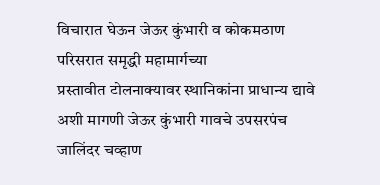विचारात घेऊन जेऊर कुंभारी व कोकमठाण परिसरात समृद्धी महामार्गच्या
प्रस्तावीत टोलनाक्यावर स्थानिकांना प्राधान्य द्यावे अशी मागणी जेऊर कुंभारी गावचे उपसरपंच जालिंदर चव्हाण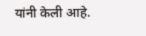यांनी केली आहे.